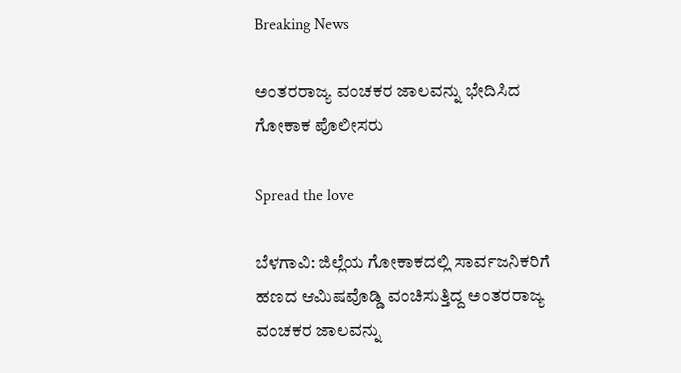Breaking News

ಅಂತರರಾಜ್ಯ ವಂಚಕರ ಜಾಲವನ್ನು ಭೇದಿಸಿದ ಗೋಕಾಕ ಪೊಲೀಸರು

Spread the love

ಬೆಳಗಾವಿ: ಜಿಲ್ಲೆಯ ಗೋಕಾಕದಲ್ಲಿ ಸಾರ್ವಜನಿಕರಿಗೆ ಹಣದ ಆಮಿಷವೊಡ್ಡಿ ವಂಚಿಸುತ್ತಿದ್ದ ಅಂತರರಾಜ್ಯ ವಂಚಕರ ಜಾಲವನ್ನು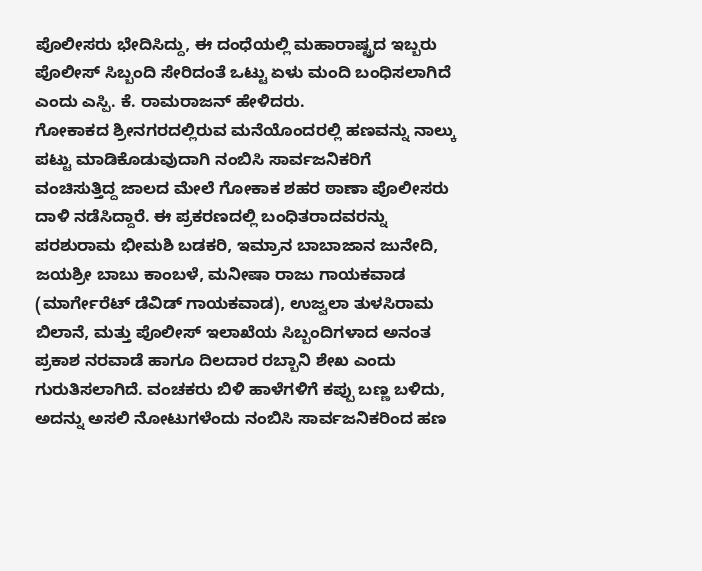ಪೊಲೀಸರು ಭೇದಿಸಿದ್ದು, ಈ ದಂಧೆಯಲ್ಲಿ ಮಹಾರಾಷ್ಟ್ರದ ಇಬ್ಬರು ಪೊಲೀಸ್ ಸಿಬ್ಬಂದಿ ಸೇರಿದಂತೆ ಒಟ್ಟು ಏಳು ಮಂದಿ ಬಂಧಿಸಲಾಗಿದೆ ಎಂದು ಎಸ್ಪಿ. ಕೆ. ರಾಮರಾಜನ್ ಹೇಳಿದರು.
ಗೋಕಾಕದ ಶ್ರೀನಗರದಲ್ಲಿರುವ ಮನೆಯೊಂದರಲ್ಲಿ ಹಣವನ್ನು ನಾಲ್ಕು ಪಟ್ಟು ಮಾಡಿಕೊಡುವುದಾಗಿ ನಂಬಿಸಿ ಸಾರ್ವಜನಿಕರಿಗೆ ವಂಚಿಸುತ್ತಿದ್ದ ಜಾಲದ ಮೇಲೆ ಗೋಕಾಕ ಶಹರ ಠಾಣಾ ಪೊಲೀಸರು ದಾಳಿ ನಡೆಸಿದ್ದಾರೆ. ಈ ಪ್ರಕರಣದಲ್ಲಿ ಬಂಧಿತರಾದವರನ್ನು ಪರಶುರಾಮ ಭೀಮಶಿ ಬಡಕರಿ, ಇಮ್ರಾನ ಬಾಬಾಜಾನ ಜುನೇದಿ, ಜಯಶ್ರೀ ಬಾಬು ಕಾಂಬಳೆ, ಮನೀಷಾ ರಾಜು ಗಾಯಕವಾಡ (ಮಾರ್ಗೇರೆಟ್ ಡೆವಿಡ್ ಗಾಯಕವಾಡ), ಉಜ್ವಲಾ ತುಳಸಿರಾಮ ಬಿಲಾನೆ, ಮತ್ತು ಪೊಲೀಸ್ ಇಲಾಖೆಯ ಸಿಬ್ಬಂದಿಗಳಾದ ಅನಂತ ಪ್ರಕಾಶ ನರವಾಡೆ ಹಾಗೂ ದಿಲದಾರ ರಬ್ಬಾನಿ ಶೇಖ ಎಂದು ಗುರುತಿಸಲಾಗಿದೆ. ವಂಚಕರು ಬಿಳಿ ಹಾಳೆಗಳಿಗೆ ಕಪ್ಪು ಬಣ್ಣ ಬಳಿದು, ಅದನ್ನು ಅಸಲಿ ನೋಟುಗಳೆಂದು ನಂಬಿಸಿ ಸಾರ್ವಜನಿಕರಿಂದ ಹಣ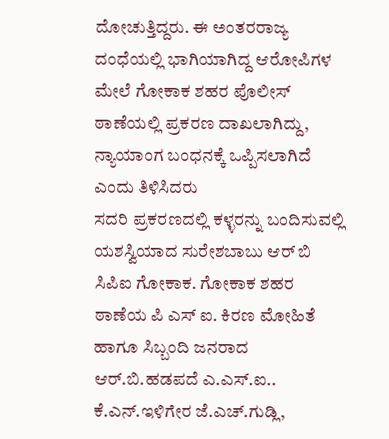ದೋಚುತ್ತಿದ್ದರು. ಈ ಅಂತರರಾಜ್ಯ ದಂಧೆಯಲ್ಲಿ ಭಾಗಿಯಾಗಿದ್ದ ಆರೋಪಿಗಳ ಮೇಲೆ ಗೋಕಾಕ ಶಹರ ಪೊಲೀಸ್ ಠಾಣೆಯಲ್ಲಿ ಪ್ರಕರಣ ದಾಖಲಾಗಿದ್ದು, ನ್ಯಾಯಾಂಗ ಬಂಧನಕ್ಕೆ ಒಪ್ಪಿಸಲಾಗಿದೆ ಎಂದು ತಿಳಿಸಿದರು
ಸದರಿ ಪ್ರಕರಣದಲ್ಲಿ ಕಳ್ಳರನ್ನು ಬಂದಿಸುವಲ್ಲಿ ಯಶಸ್ವಿಯಾದ ಸುರೇಶಬಾಬು ಆರ್ ಬಿ ಸಿಪಿಐ ಗೋಕಾಕ. ಗೋಕಾಕ ಶಹರ ಠಾಣೆಯ ಪಿ ಎಸ್ ಐ. ಕಿರಣ ಮೋಹಿತೆ ಹಾಗೂ ಸಿಬ್ಬಂದಿ ಜನರಾದ ಆರ್.ಬಿ.ಹಡಪದೆ ಎ.ಎಸ್.ಐ.. ಕೆ.ಎನ್.ಇಳಿಗೇರ ಜೆ.ಎಚ್.ಗುಡ್ಲಿ,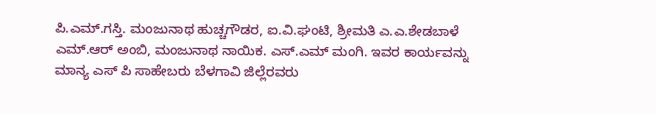ಪಿ.ಎಮ್.ಗಸ್ತಿ. ಮಂಜುನಾಥ ಹುಚ್ಚಗೌಡರ, ಐ.ವಿ.ಘಂಟಿ, ಶ್ರೀಮತಿ ಎ.ಎ.ಶೇಡಬಾಳೆ ಎಮ್.ಆರ್ ಅಂಬಿ, ಮಂಜುನಾಥ ನಾಯಿಕ. ಎಸ್.ಎಮ್ ಮಂಗಿ. ಇವರ ಕಾರ್ಯವನ್ನು ಮಾನ್ಯ ಎಸ್ ಪಿ ಸಾಹೇಬರು ಬೆಳಗಾವಿ ಜಿಲ್ಲೆರವರು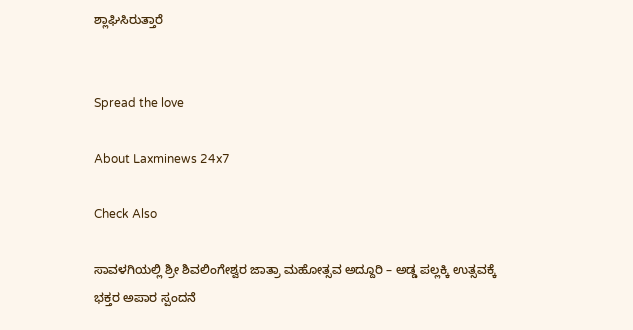ಶ್ಲಾಘಿಸಿರುತ್ತಾರೆ


Spread the love

About Laxminews 24x7

Check Also

ಸಾವಳಗಿಯಲ್ಲಿ ಶ್ರೀ ಶಿವಲಿಂಗೇಶ್ವರ ಜಾತ್ರಾ ಮಹೋತ್ಸವ ಅದ್ದೂರಿ – ಅಡ್ಡ ಪಲ್ಲಕ್ಕಿ ಉತ್ಸವಕ್ಕೆ ಭಕ್ತರ ಅಪಾರ ಸ್ಪಂದನೆ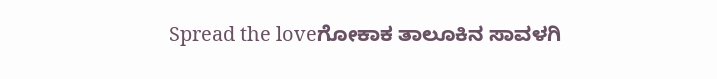Spread the loveಗೋಕಾಕ ತಾಲೂಕಿನ ಸಾವಳಗಿ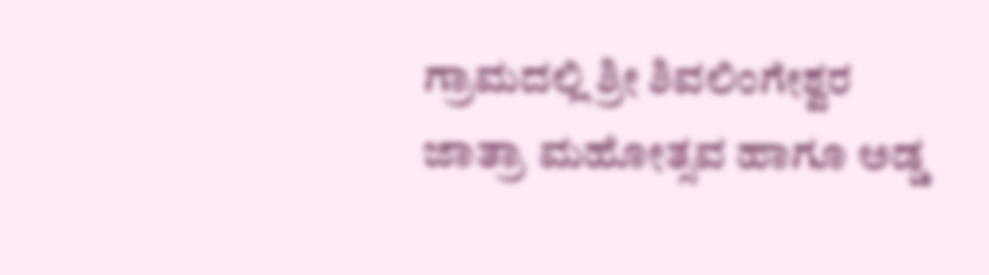ಗ್ರಾಮದಲ್ಲಿ ಶ್ರೀ ಶಿವಲಿಂಗೇಶ್ವರ ಜಾತ್ರಾ ಮಹೋತ್ಸವ ಹಾಗೂ ಅಡ್ಡ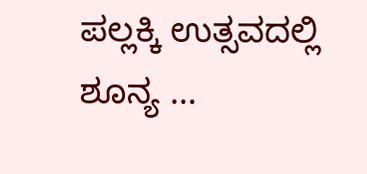ಪಲ್ಲಕ್ಕಿ ಉತ್ಸವದಲ್ಲಿ ಶೂನ್ಯ …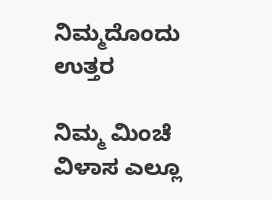ನಿಮ್ಮದೊಂದು ಉತ್ತರ

ನಿಮ್ಮ ಮಿಂಚೆ ವಿಳಾಸ ಎಲ್ಲೂ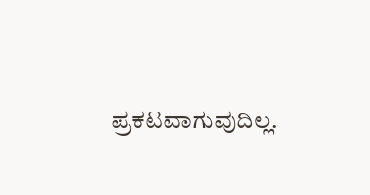ಪ್ರಕಟವಾಗುವುದಿಲ್ಲ.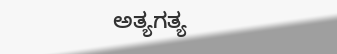ಅತ್ಯಗತ್ಯ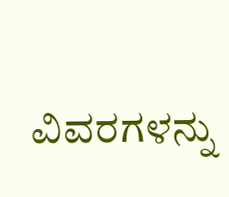ವಿವರಗಳನ್ನು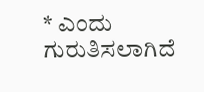* ಎಂದು ಗುರುತಿಸಲಾಗಿದೆ